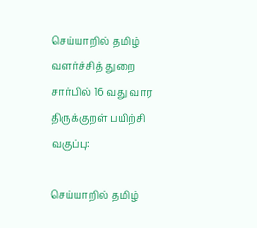செய்யாறில் தமிழ் வளர்ச்சித் துறை சார்பில் 16 வது வார திருக்குறள் பயிற்சி வகுப்பு:

செய்யாறில் தமிழ்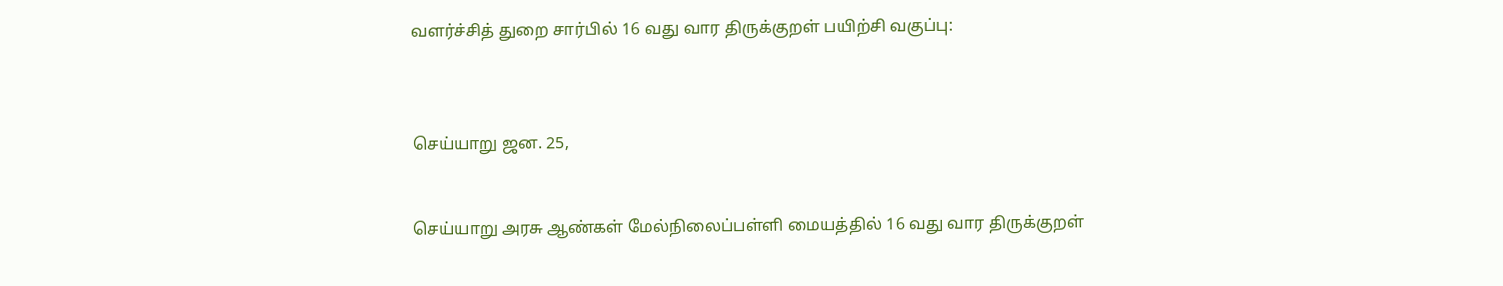வளர்ச்சித் துறை சார்பில் 16 வது வார திருக்குறள் பயிற்சி வகுப்பு:



செய்யாறு ஜன. 25,


செய்யாறு அரசு ஆண்கள் மேல்நிலைப்பள்ளி மையத்தில் 16 வது வார திருக்குறள்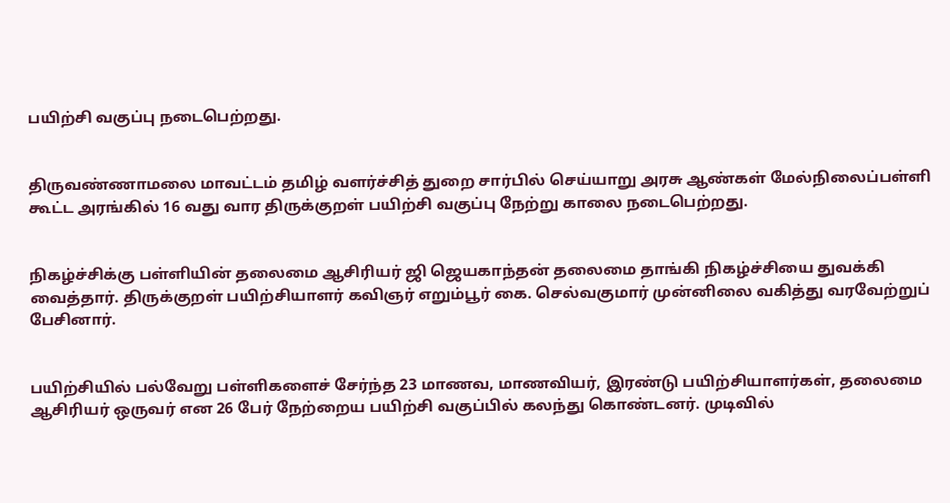பயிற்சி வகுப்பு நடைபெற்றது.


திருவண்ணாமலை மாவட்டம் தமிழ் வளர்ச்சித் துறை சார்பில் செய்யாறு அரசு ஆண்கள் மேல்நிலைப்பள்ளி கூட்ட அரங்கில் 16 வது வார திருக்குறள் பயிற்சி வகுப்பு நேற்று காலை நடைபெற்றது.


நிகழ்ச்சிக்கு பள்ளியின் தலைமை ஆசிரியர் ஜி ஜெயகாந்தன் தலைமை தாங்கி நிகழ்ச்சியை துவக்கி வைத்தார். திருக்குறள் பயிற்சியாளர் கவிஞர் எறும்பூர் கை. செல்வகுமார் முன்னிலை வகித்து வரவேற்றுப் பேசினார்.


பயிற்சியில் பல்வேறு பள்ளிகளைச் சேர்ந்த 23 மாணவ, மாணவியர், இரண்டு பயிற்சியாளர்கள், தலைமை ஆசிரியர் ஒருவர் என 26 பேர் நேற்றைய பயிற்சி வகுப்பில் கலந்து கொண்டனர். முடிவில்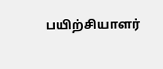பயிற்சியாளர்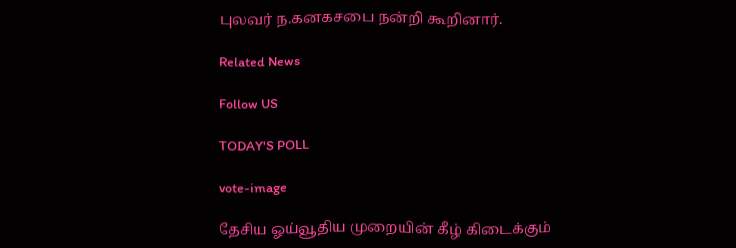புலவர் ந.கனகசபை நன்றி கூறினார்.

Related News

Follow US

TODAY'S POLL

vote-image

தேசிய ஓய்வூதிய முறையின் கீழ் கிடைக்கும்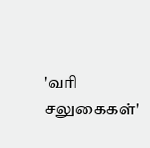'வரி சலுகைகள்'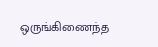ஒருங்கிணைந்த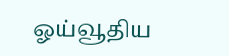ஓய்வூதிய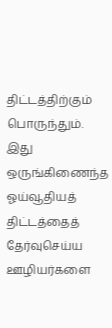திட்டத்திற்கும் பொருந்தும். இது ஒருங்கிணைந்த ஓய்வூதியத் திட்டத்தைத் தேர்வுசெய்ய ஊழியர்களை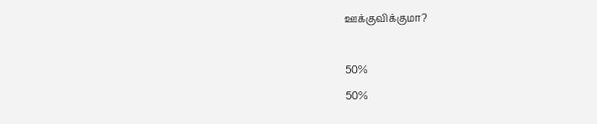ஊக்குவிக்குமா?

50%
50%